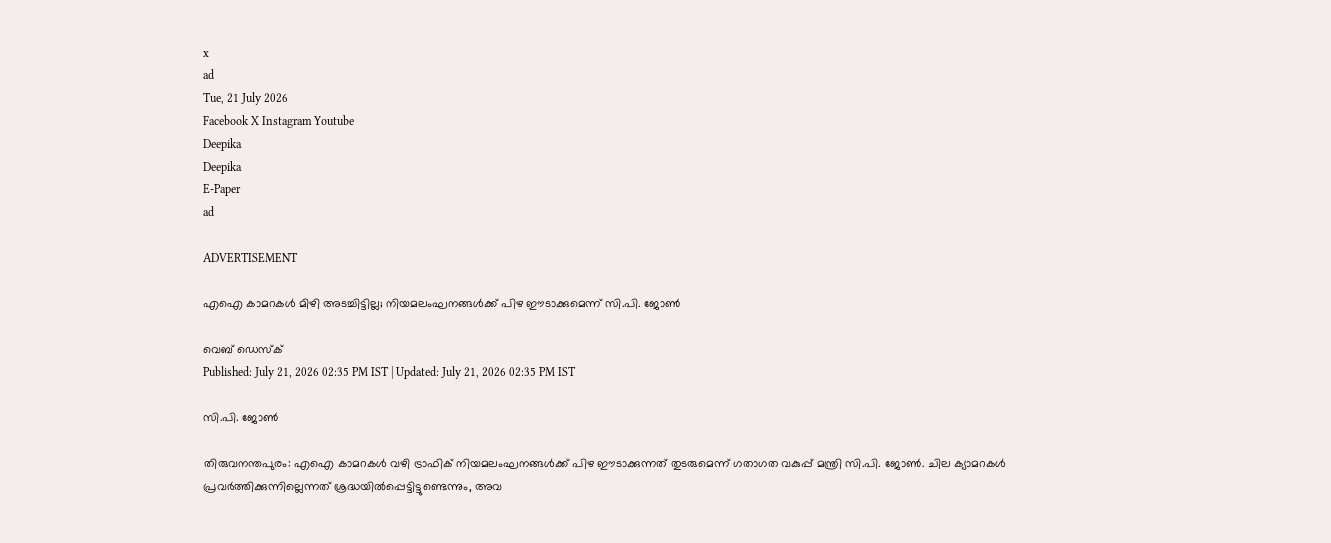x
ad
Tue, 21 July 2026
Facebook X Instagram Youtube
Deepika
Deepika
E-Paper
ad

ADVERTISEMENT

എഐ കാമറകൾ മിഴി അടച്ചിട്ടില്ല; നിയമലംഘനങ്ങൾക്ക് പിഴ ഈടാക്കുമെന്ന് സി.പി. ജോൺ

വെബ് ഡെസ്ക്
Published: July 21, 2026 02:35 PM IST | Updated: July 21, 2026 02:35 PM IST

സി.പി. ജോൺ

തിരുവനന്തപുരം: എഐ കാമറകൾ വഴി ട്രാഫിക് നിയമലംഘനങ്ങൾക്ക് പിഴ ഈടാക്കുന്നത് തുടരുമെന്ന് ഗതാഗത വകുപ്പ് മന്ത്രി സി.പി. ജോൺ. ചില ക്യാമറകൾ പ്രവർത്തിക്കുന്നില്ലെന്നത് ശ്രദ്ധയിൽപ്പെട്ടിട്ടുണ്ടെന്നും, അവ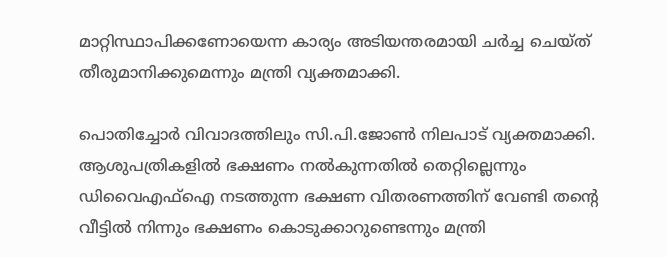മാറ്റിസ്ഥാപിക്കണോയെന്ന കാര്യം അടിയന്തരമായി ചർച്ച ചെയ്ത് തീരുമാനിക്കുമെന്നും മന്ത്രി വ്യക്തമാക്കി.

പൊതിച്ചോർ വിവാദത്തിലും സി.പി.ജോൺ നിലപാട് വ്യക്തമാക്കി. ആശുപത്രികളിൽ ഭക്ഷണം നൽകുന്നതിൽ തെറ്റില്ലെന്നും ഡിവൈഎഫ്ഐ നടത്തുന്ന ഭക്ഷണ വിതരണത്തിന് വേണ്ടി തന്‍റെ വീട്ടിൽ നിന്നും ഭക്ഷണം കൊടുക്കാറുണ്ടെന്നും മന്ത്രി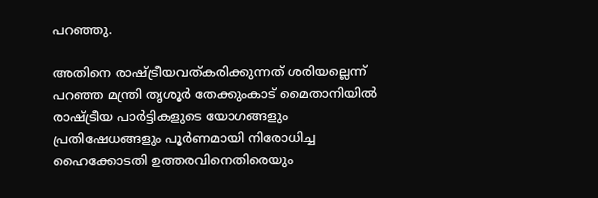പറഞ്ഞു.

അതിനെ രാഷ്ട്രീയവത്കരിക്കുന്നത് ശരിയല്ലെന്ന് പറഞ്ഞ മന്ത്രി തൃശൂർ തേക്കുംകാട് മൈതാനിയിൽ രാഷ്ട്രീയ പാർട്ടികളുടെ യോഗങ്ങളും പ്രതിഷേധങ്ങളും പൂർണമായി നിരോധിച്ച ഹൈക്കോടതി ഉത്തരവിനെതിരെയും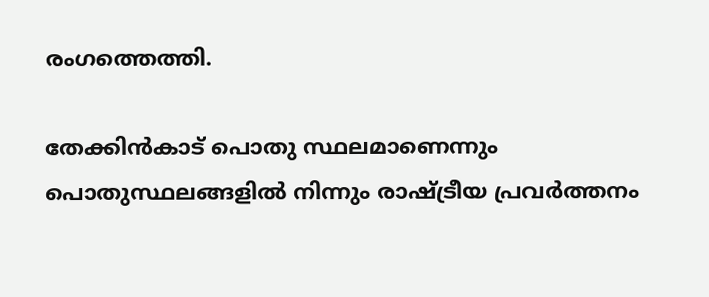രംഗത്തെത്തി.

തേക്കിൻകാട് പൊതു സ്ഥലമാണെന്നും പൊതുസ്ഥലങ്ങളിൽ നിന്നും രാഷ്ട്രീയ പ്രവർത്തനം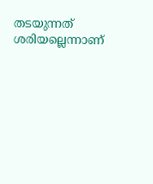തടയുന്നത് ശരിയല്ലെന്നാണ്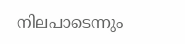നിലപാടെന്നും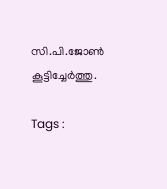സി.പി.ജോൺ കൂട്ടിച്ചേർത്തു.

Tags :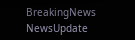BreakingNews NewsUpdate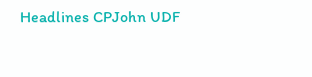Headlines CPJohn UDF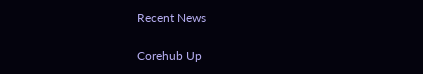Recent News

Corehub Up